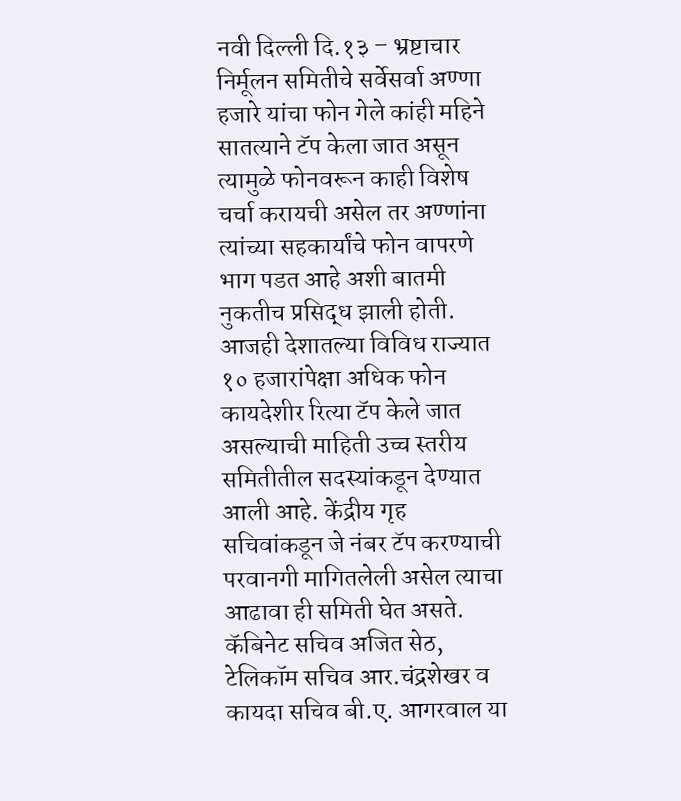नवी दिल्ली दि.१३ – भ्रष्टाचार निर्मूलन समितीचे सर्वेसर्वा अण्णा हजारे यांचा फोन गेले कांही महिने सातत्याने टॅप केला जात असून त्यामुळे फोनवरून काही विशेष चर्चा करायची असेल तर अण्णांना त्यांच्या सहकार्यांचे फोन वापरणे भाग पडत आहे अशी बातमी नुकतीच प्रसिद्ध झाली होती. आजही देशातल्या विविध राज्यात १० हजारांपेक्षा अधिक फोन कायदेशीर रित्या टॅप केले जात असल्याची माहिती उच्च स्तरीय समितीतील सदस्यांकडून देण्यात आली आहे. केंद्रीय गृह सचिवांकडून जे नंबर टॅप करण्याची परवानगी मागितलेली असेल त्याचा आढावा ही समिती घेत असते. कॅबिनेट सचिव अजित सेठ, टेलिकॉम सचिव आर.चंद्रशेखर व कायदा सचिव बी.ए. आगरवाल या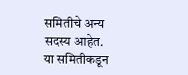समितीचे अन्य सदस्य आहेत.
या समितीकडून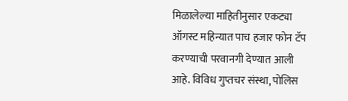मिळालेल्या माहितीनुसार एकट्या ऑगस्ट महिन्यात पाच हजार फोन टॅप करण्याची परवानगी देण्यात आली आहे. विविध गुप्तचर संस्था, पोलिस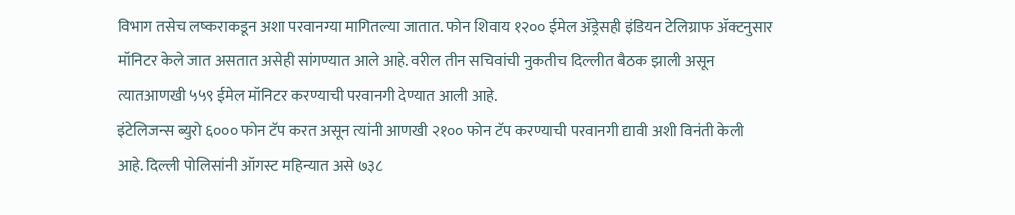विभाग तसेच लष्कराकडून अशा परवानग्या मागितल्या जातात. फोन शिवाय १२०० ईमेल ॲड्रेसही इंडियन टेलिग्राफ ॲक्टनुसार मॉनिटर केले जात असतात असेही सांगण्यात आले आहे. वरील तीन सचिवांची नुकतीच दिल्लीत बैठक झाली असून त्यातआणखी ५५९ ईमेल मॉनिटर करण्याची परवानगी देण्यात आली आहे.
इंटेलिजन्स ब्युरो ६००० फोन टॅप करत असून त्यांनी आणखी २१०० फोन टॅप करण्याची परवानगी द्यावी अशी विनंती केली आहे. दिल्ली पोलिसांनी ऑगस्ट महिन्यात असे ७३८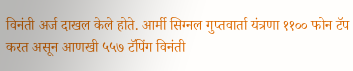विनंती अर्ज दाखल केले होते. आर्मी सिग्नल गुप्तवार्ता यंत्रणा ११०० फोन टॅप करत असून आणखी ५५७ टॅपिंग विनंती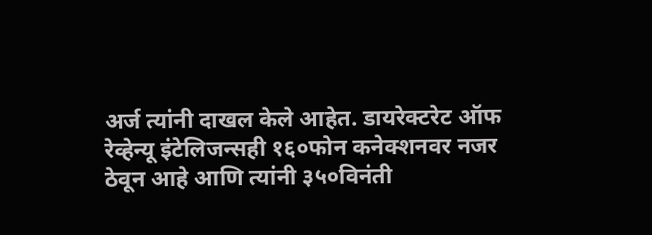अर्ज त्यांनी दाखल केले आहेत. डायरेक्टरेट ऑफ रेव्हेन्यू इंटेलिजन्सही १६०फोन कनेक्शनवर नजर ठेवून आहे आणि त्यांनी ३५०विनंती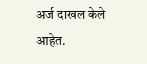अर्ज दाखल केले आहेत.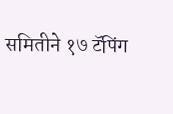समितीने १७ टॅपिंग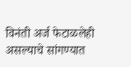विनंती अर्ज फेटाळलेही असल्याचे सांगण्यात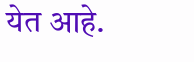येत आहे.